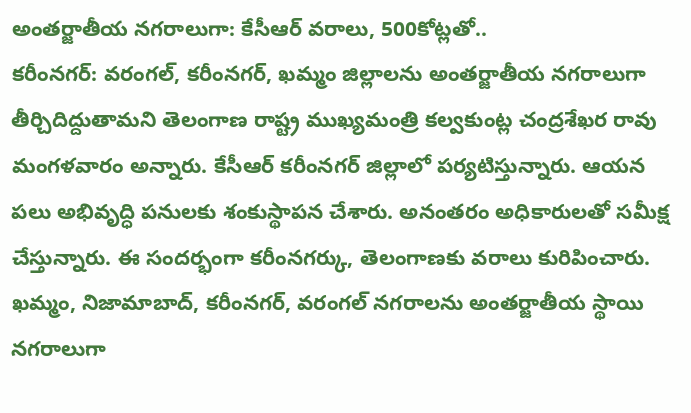అంతర్జాతీయ నగరాలుగా: కేసీఆర్ వరాలు, 500కోట్లతో..
కరీంనగర్: వరంగల్, కరీంనగర్, ఖమ్మం జిల్లాలను అంతర్జాతీయ నగరాలుగా తీర్చిదిద్దుతామని తెలంగాణ రాష్ట్ర ముఖ్యమంత్రి కల్వకుంట్ల చంద్రశేఖర రావు మంగళవారం అన్నారు. కేసీఆర్ కరీంనగర్ జిల్లాలో పర్యటిస్తున్నారు. ఆయన పలు అభివృద్ధి పనులకు శంకుస్థాపన చేశారు. అనంతరం అధికారులతో సమీక్ష చేస్తున్నారు. ఈ సందర్భంగా కరీంనగర్కు, తెలంగాణకు వరాలు కురిపించారు.
ఖమ్మం, నిజామాబాద్, కరీంనగర్, వరంగల్ నగరాలను అంతర్జాతీయ స్థాయి నగరాలుగా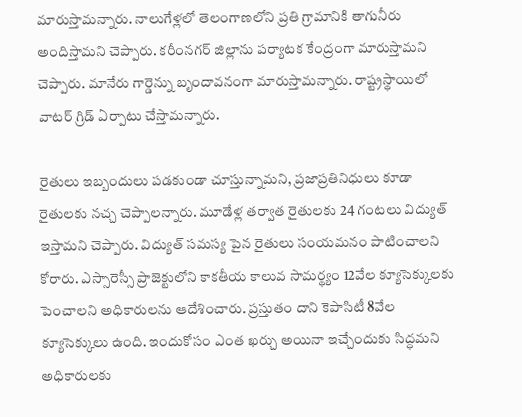మారుస్తామన్నారు. నాలుగేళ్లలో తెలంగాణలోని ప్రతి గ్రామానికి తాగునీరు అందిస్తామని చెప్పారు. కరీంనగర్ జిల్లాను పర్యాటక కేంద్రంగా మారుస్తామని చెప్పారు. మానేరు గార్డెన్ను బృందావనంగా మారుస్తామన్నారు. రాష్ట్రస్థాయిలో వాటర్ గ్రిడ్ ఏర్పాటు చేస్తామన్నారు.

రైతులు ఇబ్బందులు పడకుండా చూస్తున్నామని, ప్రజాప్రతినిధులు కూడా రైతులకు నచ్చ చెప్పాలన్నారు. మూడేళ్ల తర్వాత రైతులకు 24 గంటలు విద్యుత్ ఇస్తామని చెప్పారు. విద్యుత్ సమస్య పైన రైతులు సంయమనం పాటించాలని కోరారు. ఎస్సారెస్సీ ప్రాజెక్టులోని కాకతీయ కాలువ సామర్థ్యం 12వేల క్యూసెక్కులకు పెంచాలని అధికారులను ఆదేశించారు. ప్రస్తుతం దాని కెపాసిటీ 8వేల క్యూసెక్కులు ఉంది. ఇందుకోసం ఎంత ఖర్చు అయినా ఇచ్చేందుకు సిద్ధమని అధికారులకు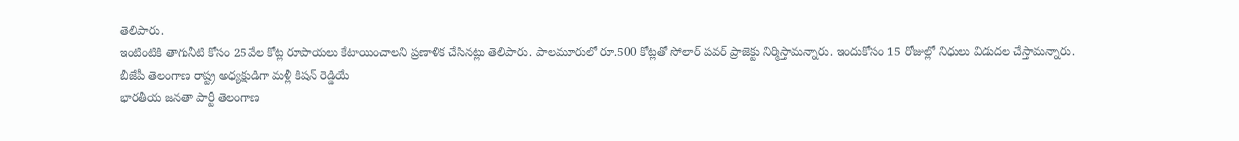తెలిపారు.
ఇంటింటికి తాగునీటి కోసం 25వేల కోట్ల రూపాయలు కేటాయించాలని ప్రణాళిక చేసినట్లు తెలిపారు. పాలమూరులో రూ.500 కోట్లతో సోలార్ పవర్ ప్రాజెక్టు నిర్మిస్తామన్నారు. ఇందుకోసం 15 రోజుల్లో నిధులు విడుదల చేస్తామన్నారు.
బీజేపీ తెలంగాణ రాష్ట్ర అధ్యక్షుడిగా మళ్లీ కిషన్ రెడ్డియే
భారతీయ జనతా పార్టీ తెలంగాణ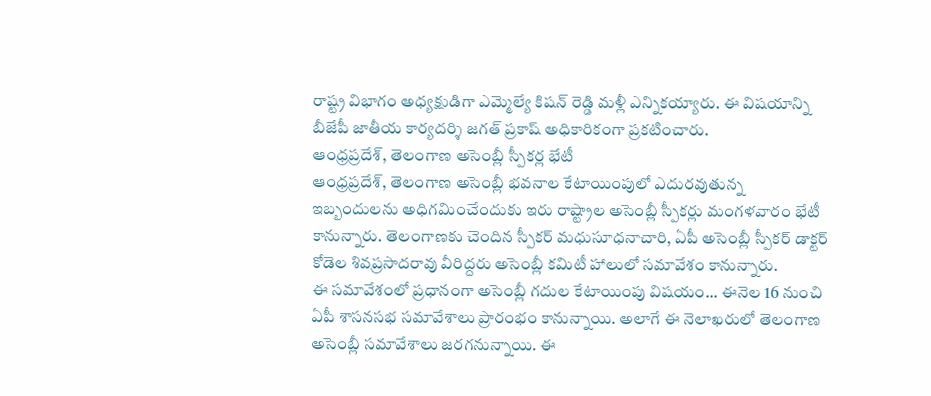రాష్ట్ర విభాగం అధ్యక్షుడిగా ఎమ్మెల్యే కిషన్ రెడ్డి మళ్లీ ఎన్నికయ్యారు. ఈ విషయాన్ని బీజేపీ జాతీయ కార్యదర్శి జగత్ ప్రకాష్ అధికారికంగా ప్రకటించారు.
ఆంధ్రప్రదేశ్, తెలంగాణ అసెంబ్లీ స్పీకర్ల భేటీ
ఆంధ్రప్రదేశ్, తెలంగాణ అసెంబ్లీ భవనాల కేటాయింపులో ఎదురవుతున్న ఇబ్బందులను అధిగమించేందుకు ఇరు రాష్ట్రాల అసెంబ్లీ స్పీకర్లు మంగళవారం భేటీ కానున్నారు. తెలంగాణకు చెందిన స్పీకర్ మధుసూధనాచారి, ఏపీ అసెంబ్లీ స్పీకర్ డాక్టర్ కోడెల శివప్రసాదరావు వీరిద్దరు అసెంబ్లీ కమిటీ హాలులో సమావేశం కానున్నారు.
ఈ సమావేశంలో ప్రధానంగా అసెంబ్లీ గదుల కేటాయింపు విషయం... ఈనెల 16 నుంచి ఏపీ శాసనసభ సమావేశాలు ప్రారంభం కానున్నాయి. అలాగే ఈ నెలాఖరులో తెలంగాణ అసెంబ్లీ సమావేశాలు జరగనున్నాయి. ఈ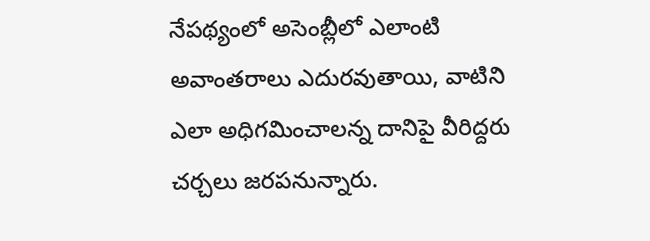నేపథ్యంలో అసెంబ్లీలో ఎలాంటి అవాంతరాలు ఎదురవుతాయి, వాటిని ఎలా అధిగమించాలన్న దానిపై వీరిద్దరు చర్చలు జరపనున్నారు.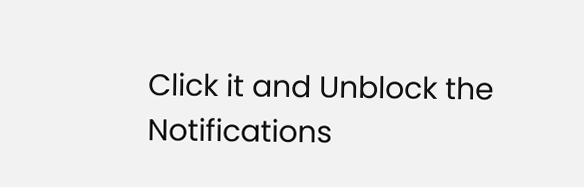Click it and Unblock the Notifications